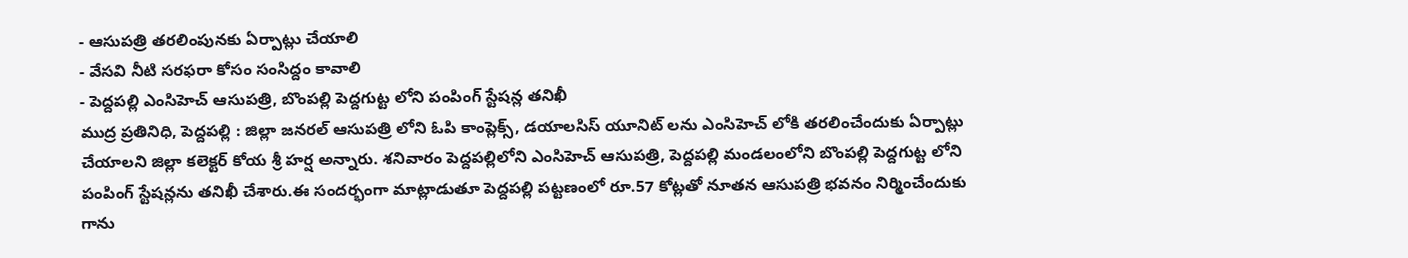- ఆసుపత్రి తరలింపునకు ఏర్పాట్లు చేయాలి
- వేసవి నీటి సరఫరా కోసం సంసిద్దం కావాలి
- పెద్దపల్లి ఎంసిహెచ్ ఆసుపత్రి, బొంపల్లి పెద్దగుట్ట లోని పంపింగ్ స్టేషన్ల తనిఖీ
ముద్ర ప్రతినిధి, పెద్దపల్లి : జిల్లా జనరల్ ఆసుపత్రి లోని ఓపి కాంప్లెక్స్, డయాలసిస్ యూనిట్ లను ఎంసిహెచ్ లోకి తరలించేందుకు ఏర్పాట్లు చేయాలని జిల్లా కలెక్టర్ కోయ శ్రీ హర్ష అన్నారు. శనివారం పెద్దపల్లిలోని ఎంసిహెచ్ ఆసుపత్రి, పెద్దపల్లి మండలంలోని బొంపల్లి పెద్దగుట్ట లోని పంపింగ్ స్టేషన్లను తనిఖీ చేశారు.ఈ సందర్భంగా మాట్లాడుతూ పెద్దపల్లి పట్టణంలో రూ.57 కోట్లతో నూతన ఆసుపత్రి భవనం నిర్మించేందుకు గాను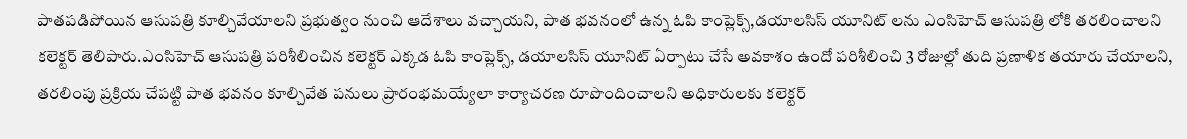పాతపడిపోయిన ఆసుపత్రి కూల్చివేయాలని ప్రభుత్వం నుంచి ఆదేశాలు వచ్చాయని, పాత భవనంలో ఉన్న ఓపి కాంప్లెక్స్,డయాలసిస్ యూనిట్ లను ఎంసిహెచ్ ఆసుపత్రి లోకి తరలించాలని కలెక్టర్ తెలిపారు.ఎంసిహెచ్ ఆసుపత్రి పరిశీలించిన కలెక్టర్ ఎక్కడ ఓపి కాంప్లెక్స్, డయాలసిస్ యూనిట్ ఏర్పాటు చేసే అవకాశం ఉందో పరిశీలించి 3 రోజుల్లో తుది ప్రణాళిక తయారు చేయాలని, తరలింపు ప్రక్రియ చేపట్టి పాత భవనం కూల్చివేత పనులు ప్రారంభమయ్యేలా కార్యాచరణ రూపొందించాలని అధికారులకు కలెక్టర్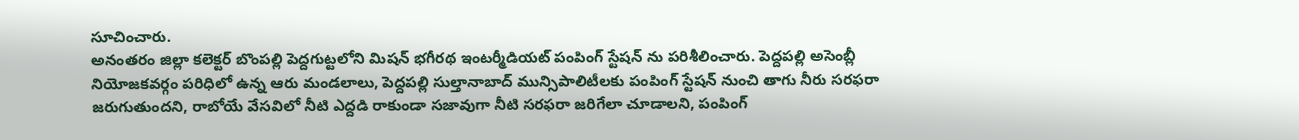సూచించారు.
అనంతరం జిల్లా కలెక్టర్ బొంపల్లి పెద్దగుట్టలోని మిషన్ భగీరథ ఇంటర్మీడియట్ పంపింగ్ స్టేషన్ ను పరిశీలించారు. పెద్దపల్లి అసెంబ్లీ నియోజకవర్గం పరిధిలో ఉన్న ఆరు మండలాలు, పెద్దపల్లి సుల్తానాబాద్ మున్సిపాలిటీలకు పంపింగ్ స్టేషన్ నుంచి తాగు నీరు సరఫరా జరుగుతుందని, రాబోయే వేసవిలో నీటి ఎద్దడి రాకుండా సజావుగా నీటి సరఫరా జరిగేలా చూడాలని, పంపింగ్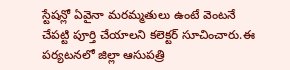స్టేషన్లో ఏవైనా మరమ్మతులు ఉంటే వెంటనే చేపట్టి పూర్తి చేయాలని కలెక్టర్ సూచించారు.ఈ పర్యటనలో జిల్లా ఆసుపత్రి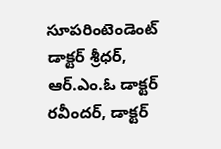సూపరింటెండెంట్ డాక్టర్ శ్రీధర్, ఆర్.ఎం.ఓ డాక్టర్ రవీందర్, డాక్టర్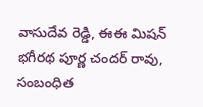వాసుదేవ రెడ్డి, ఈఈ మిషన్ భగీరథ పూర్ణ చందర్ రావు, సంబంధిత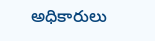అధికారులు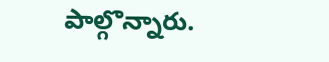పాల్గొన్నారు.